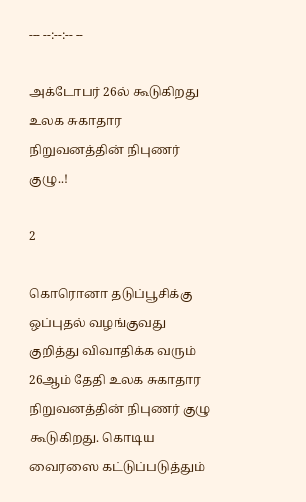--- --:--:-- --

அக்டோபர் 26ல் கூடுகிறது உலக சுகாதார நிறுவனத்தின் நிபுணர் குழு..!

2

கொரொனா தடுப்பூசிக்கு ஒப்புதல் வழங்குவது குறித்து விவாதிக்க வரும் 26ஆம் தேதி உலக சுகாதார நிறுவனத்தின் நிபுணர் குழு கூடுகிறது. கொடிய வைரஸை கட்டுப்படுத்தும்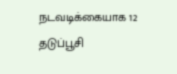நடவடிக்கையாக 12 தடுப்பூசி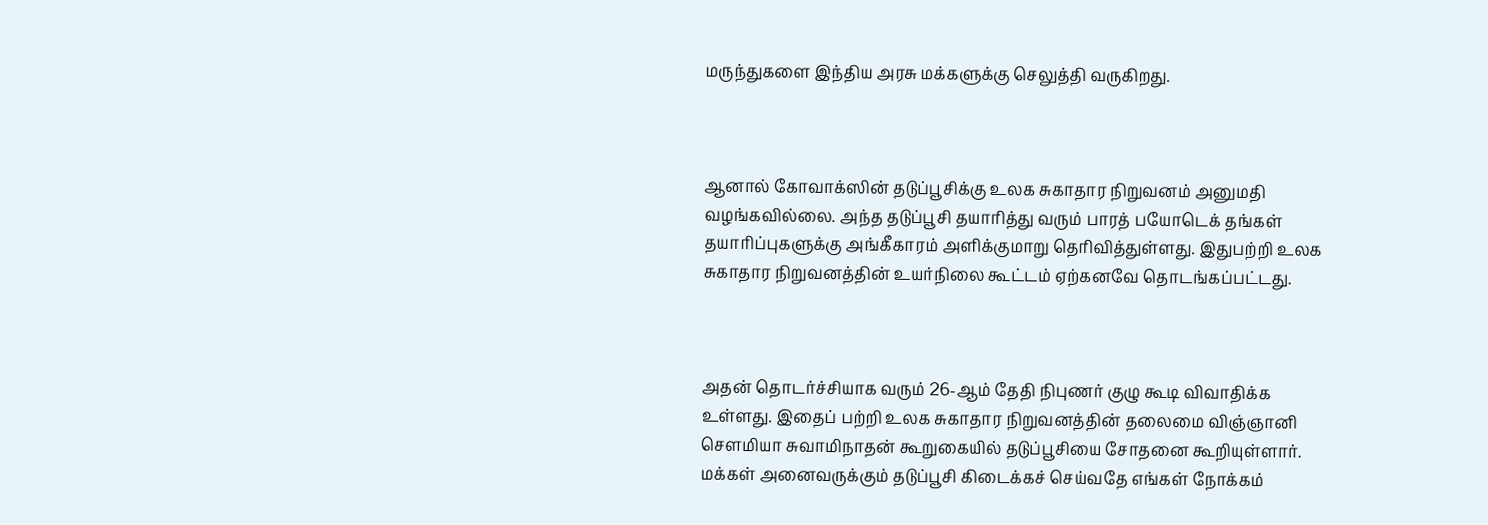மருந்துகளை இந்திய அரசு மக்களுக்கு செலுத்தி வருகிறது.



ஆனால் கோவாக்ஸின் தடுப்பூசிக்கு உலக சுகாதார நிறுவனம் அனுமதி வழங்கவில்லை. அந்த தடுப்பூசி தயாரித்து வரும் பாரத் பயோடெக் தங்கள் தயாரிப்புகளுக்கு அங்கீகாரம் அளிக்குமாறு தெரிவித்துள்ளது. இதுபற்றி உலக சுகாதார நிறுவனத்தின் உயர்நிலை கூட்டம் ஏற்கனவே தொடங்கப்பட்டது.



அதன் தொடர்ச்சியாக வரும் 26-ஆம் தேதி நிபுணர் குழு கூடி விவாதிக்க உள்ளது. இதைப் பற்றி உலக சுகாதார நிறுவனத்தின் தலைமை விஞ்ஞானி சௌமியா சுவாமிநாதன் கூறுகையில் தடுப்பூசியை சோதனை கூறியுள்ளார். மக்கள் அனைவருக்கும் தடுப்பூசி கிடைக்கச் செய்வதே எங்கள் நோக்கம்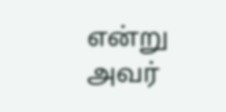என்று அவர்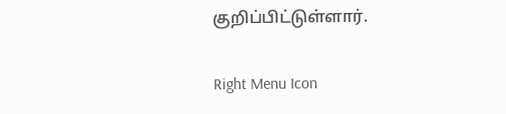குறிப்பிட்டுள்ளார்.

Right Menu Icon